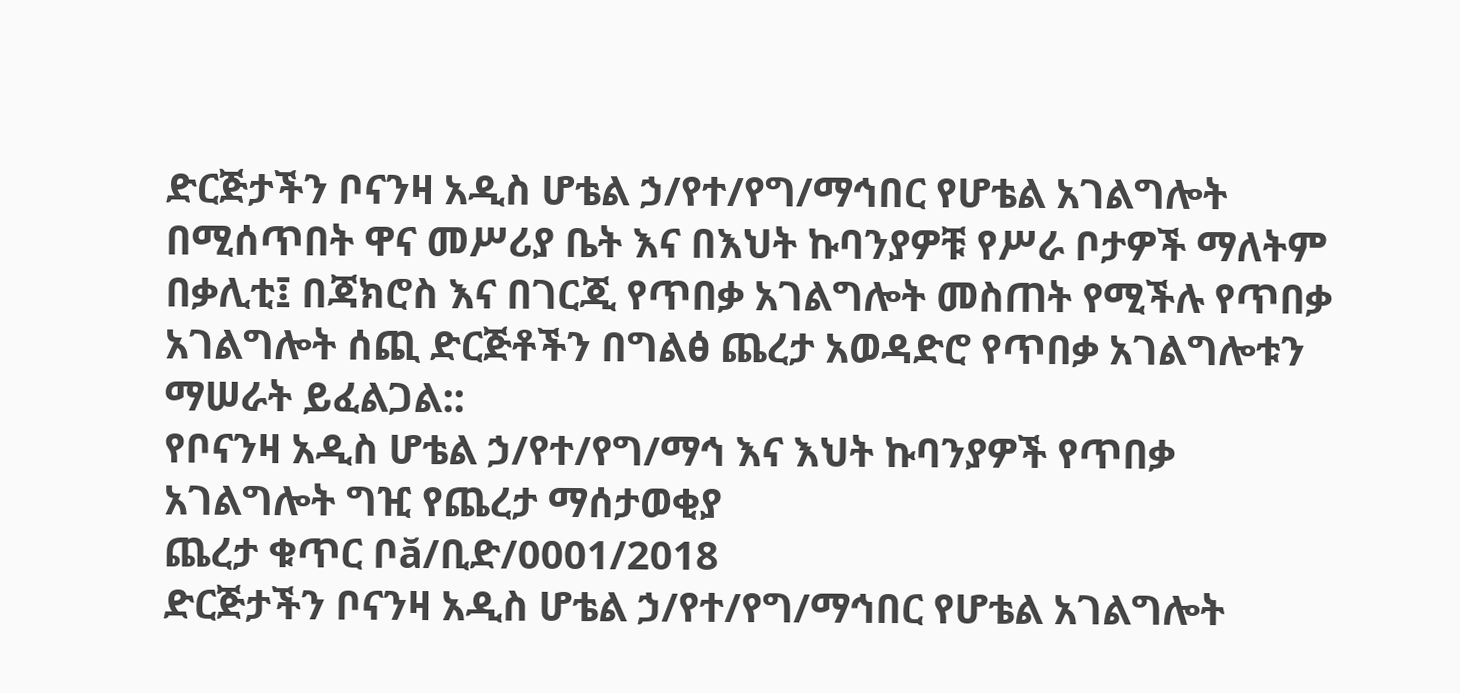ድርጅታችን ቦናንዛ አዲስ ሆቴል ኃ/የተ/የግ/ማኅበር የሆቴል አገልግሎት በሚሰጥበት ዋና መሥሪያ ቤት እና በእህት ኩባንያዎቹ የሥራ ቦታዎች ማለትም በቃሊቲ፤ በጃክሮስ እና በገርጂ የጥበቃ አገልግሎት መስጠት የሚችሉ የጥበቃ አገልግሎት ሰጪ ድርጅቶችን በግልፅ ጨረታ አወዳድሮ የጥበቃ አገልግሎቱን ማሠራት ይፈልጋል::
የቦናንዛ አዲስ ሆቴል ኃ/የተ/የግ/ማኅ እና እህት ኩባንያዎች የጥበቃ አገልግሎት ግዢ የጨረታ ማሰታወቂያ
ጨረታ ቁጥር ቦă/ቢድ/0001/2018
ድርጅታችን ቦናንዛ አዲስ ሆቴል ኃ/የተ/የግ/ማኅበር የሆቴል አገልግሎት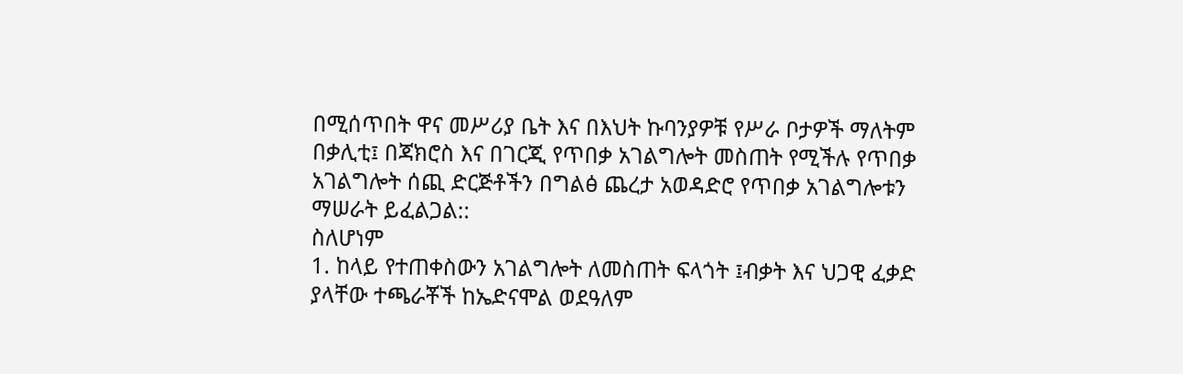በሚሰጥበት ዋና መሥሪያ ቤት እና በእህት ኩባንያዎቹ የሥራ ቦታዎች ማለትም በቃሊቲ፤ በጃክሮስ እና በገርጂ የጥበቃ አገልግሎት መስጠት የሚችሉ የጥበቃ አገልግሎት ሰጪ ድርጅቶችን በግልፅ ጨረታ አወዳድሮ የጥበቃ አገልግሎቱን ማሠራት ይፈልጋል::
ስለሆነም
1. ከላይ የተጠቀስውን አገልግሎት ለመስጠት ፍላጎት ፤ብቃት እና ህጋዊ ፈቃድ ያላቸው ተጫራቾች ከኤድናሞል ወደዓለም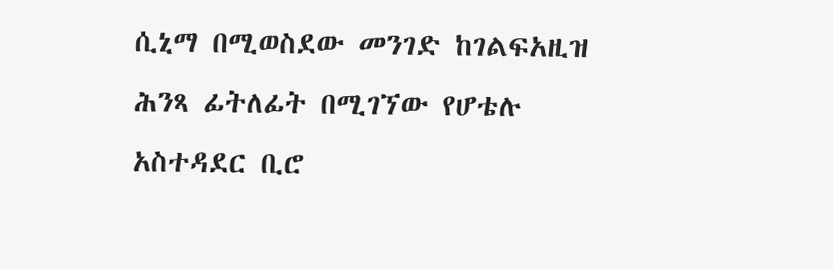ሲኒማ በሚወስደው መንገድ ከገልፍአዚዝ ሕንጻ ፊትለፊት በሚገኘው የሆቴሉ አስተዳደር ቢሮ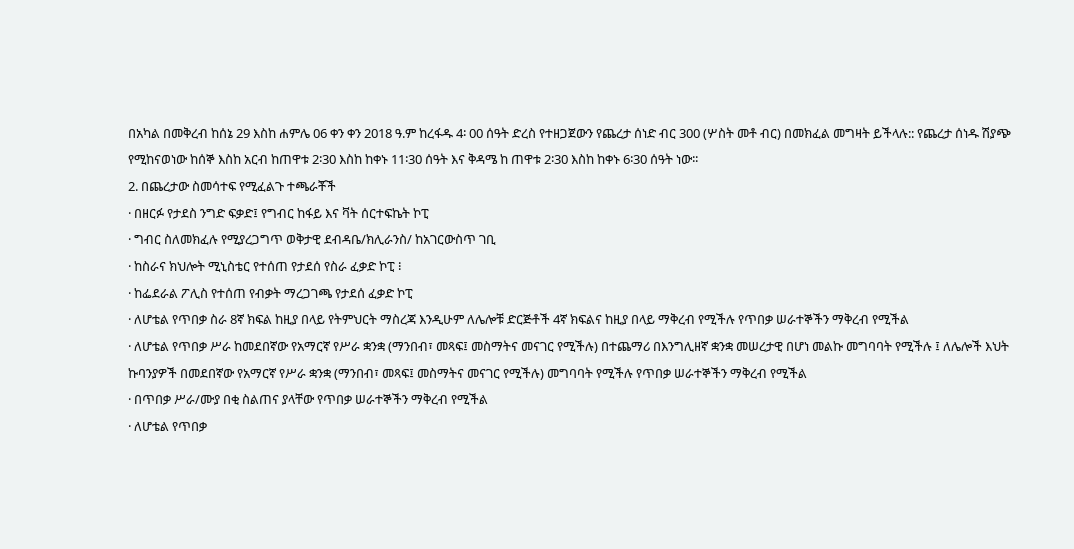በአካል በመቅረብ ከሰኔ 29 እስከ ሐምሌ 06 ቀን ቀን 2018 ዓ.ም ከረፋዱ 4፡ 00 ሰዓት ድረስ የተዘጋጀውን የጨረታ ሰነድ ብር 300 (ሦስት መቶ ብር) በመክፈል መግዛት ይችላሉ:: የጨረታ ሰነዱ ሽያጭ የሚከናወነው ከሰኞ እስከ አርብ ከጠዋቱ 2፡30 እስከ ከቀኑ 11፡30 ሰዓት እና ቅዳሜ ከ ጠዋቱ 2፡30 እስከ ከቀኑ 6፡30 ሰዓት ነው፡፡
2. በጨረታው ስመሳተፍ የሚፈልጉ ተጫራቾች
· በዘርፉ የታደስ ንግድ ፍቃድ፤ የግብር ከፋይ እና ቫት ሰርተፍኬት ኮፒ
· ግብር ስለመክፈሉ የሚያረጋግጥ ወቅታዊ ደብዳቤ/ክሊራንስ/ ከአገርውስጥ ገቢ
· ከስራና ክህሎት ሚኒስቴር የተሰጠ የታደሰ የስራ ፈቃድ ኮፒ ፧
· ከፌደራል ፖሊስ የተሰጠ የብቃት ማረጋገጫ የታደሰ ፈቃድ ኮፒ
· ለሆቴል የጥበቃ ስራ 8ኛ ክፍል ከዚያ በላይ የትምህርት ማስረጃ እንዲሁም ለሌሎቹ ድርጅቶች 4ኛ ክፍልና ከዚያ በላይ ማቅረብ የሚችሉ የጥበቃ ሠራተኞችን ማቅረብ የሚችል
· ለሆቴል የጥበቃ ሥራ ከመደበኛው የአማርኛ የሥራ ቋንቋ (ማንበብ፣ መጻፍ፤ መስማትና መናገር የሚችሉ) በተጨማሪ በእንግሊዘኛ ቋንቋ መሠረታዊ በሆነ መልኩ መግባባት የሚችሉ ፤ ለሌሎች እህት ኩባንያዎች በመደበኛው የአማርኛ የሥራ ቋንቋ (ማንበብ፣ መጻፍ፤ መስማትና መናገር የሚችሉ) መግባባት የሚችሉ የጥበቃ ሠራተኞችን ማቅረብ የሚችል
· በጥበቃ ሥራ/ሙያ በቂ ስልጠና ያላቸው የጥበቃ ሠራተኞችን ማቅረብ የሚችል
· ለሆቴል የጥበቃ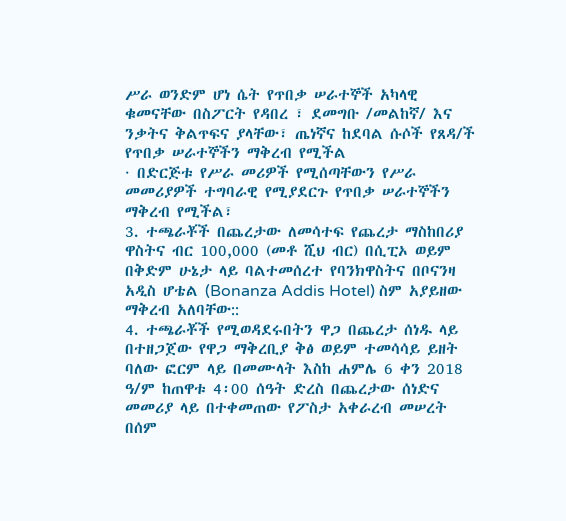ሥራ ወንድም ሆነ ሴት የጥበቃ ሠራተኞች አካላዊ ቁመናቸው በስፖርት የዳበረ ፣ ደመግቡ /መልከኛ/ እና ንቃትና ቅልጥፍና ያላቸው፣ ጤነኛና ከደባል ሱሶች የጸዳ/ች የጥበቃ ሠራተኞችን ማቅረብ የሚችል
· በድርጅቱ የሥራ መሪዎች የሚሰጣቸውን የሥራ መመሪያዎች ተግባራዊ የሚያደርጉ የጥበቃ ሠራተኞችን ማቅረብ የሚችል፣
3. ተጫራቾች በጨረታው ለመሳተፍ የጨረታ ማስከበሪያ ዋስትና ብር 100,000 (መቶ ሺህ ብር) በሲፒኦ ወይም በቅድም ሁኔታ ላይ ባልተመሰረተ የባንክዋስትና በቦናንዛ አዲስ ሆቴል (Bonanza Addis Hotel) ስም አያይዘው ማቅረብ አለባቸው::
4. ተጫራቾች የሚወዳደሩበትን ዋጋ በጨረታ ሰነዱ ላይ በተዘጋጀው የዋጋ ማቅረቢያ ቅፅ ወይም ተመሳሳይ ይዘት ባለው ፎርም ላይ በመሙላት እስከ ሐምሌ 6 ቀን 2018 ዓ/ም ከጠዋቱ 4፡00 ሰዓት ድረስ በጨረታው ሰነድና መመሪያ ላይ በተቀመጠው የፖስታ አቀራረብ መሠረት በሰም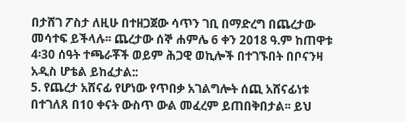በታሸገ ፖስታ ለዚሁ በተዘጋጀው ሳጥን ገቢ በማድረግ በጨረታው መሳተፍ ይችላሉ፡፡ ጨረታው ሰኞ ሐምሌ 6 ቀን 2018 ዓ.ም ከጠዋቱ 4፡30 ሰዓት ተጫራቾች ወይም ሕጋዊ ወኪሎች በተገኙበት በቦናንዛ አዲስ ሆቴል ይከፈታል::
5. የጨረታ አሸናፊ የሆነው የጥበቃ አገልግሎት ሰጪ አሸናፊነቱ በተገለጸ በ10 ቀናት ውስጥ ውል መፈረም ይጠበቅበታል፡፡ ይህ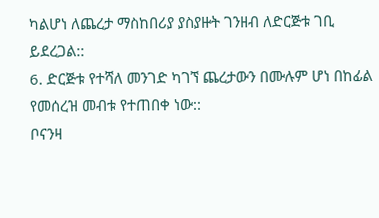ካልሆነ ለጨረታ ማስከበሪያ ያስያዙት ገንዘብ ለድርጅቱ ገቢ ይደረጋል::
6. ድርጅቱ የተሻለ መንገድ ካገኘ ጨረታውን በሙሉም ሆነ በከፊል የመሰረዝ መብቱ የተጠበቀ ነው::
ቦናንዛ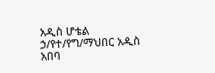አዲስ ሆቴል ኃ/የተ/የግ/ማህበር አዲስ አበባ